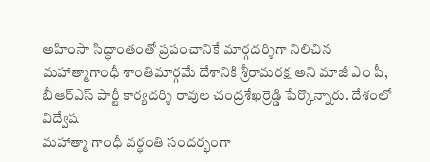అహింసా సిద్ధాంతంతో ప్రపంచానికే మార్గదర్శిగా నిలిచిన మహాత్మాగాంధీ శాంతిమార్గమే దేశానికి శ్రీరామరక్ష అని మాజీ ఎం పీ, బీఆర్ఎస్ పార్టీ కార్యదర్శి రావుల చంద్రశేఖర్రెడ్డి పేర్కొన్నారు. దేశంలో విద్వేష
మహాత్మా గాంధీ వర్ధంతి సందర్భంగా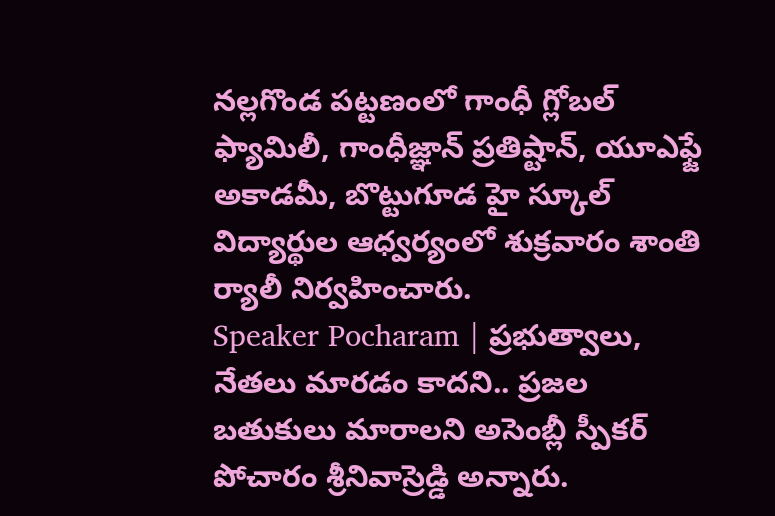నల్లగొండ పట్టణంలో గాంధీ గ్లోబల్ ఫ్యామిలీ, గాంధీజ్ఞాన్ ప్రతిష్టాన్, యూఎఫ్జే అకాడమీ, బొట్టుగూడ హై స్కూల్ విద్యార్థుల ఆధ్వర్యంలో శుక్రవారం శాంతి ర్యాలీ నిర్వహించారు.
Speaker Pocharam | ప్రభుత్వాలు, నేతలు మారడం కాదని.. ప్రజల బతుకులు మారాలని అసెంబ్లీ స్పీకర్ పోచారం శ్రీనివాస్రెడ్డి అన్నారు.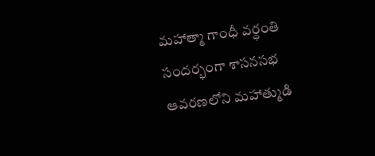మహాత్మా గాంధీ వర్ధంతి సందర్భంగా శాసనసభ ఆవరణలోని మహాత్ముడి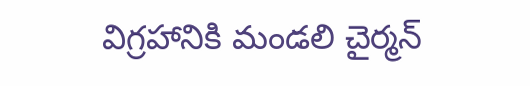విగ్రహానికి మండలి చైర్మన్